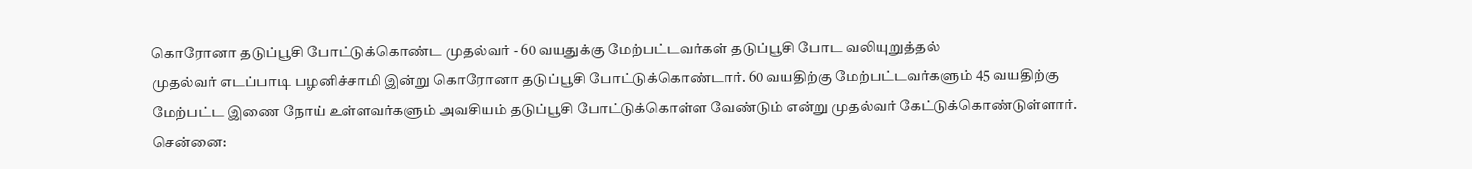கொரோனா தடுப்பூசி போட்டுக்கொண்ட முதல்வர் - 60 வயதுக்கு மேற்பட்டவர்கள் தடுப்பூசி போட வலியுறுத்தல்
முதல்வர் எடப்பாடி பழனிச்சாமி இன்று கொரோனா தடுப்பூசி போட்டுக்கொண்டார். 60 வயதிற்கு மேற்பட்டவர்களும் 45 வயதிற்கு மேற்பட்ட இணை நோய் உள்ளவர்களும் அவசியம் தடுப்பூசி போட்டுக்கொள்ள வேண்டும் என்று முதல்வர் கேட்டுக்கொண்டுள்ளார்.
சென்னை: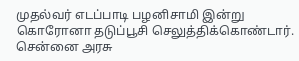முதல்வர் எடப்பாடி பழனிசாமி இன்று கொரோனா தடுப்பூசி செலுத்திக்கொண்டார். சென்னை அரசு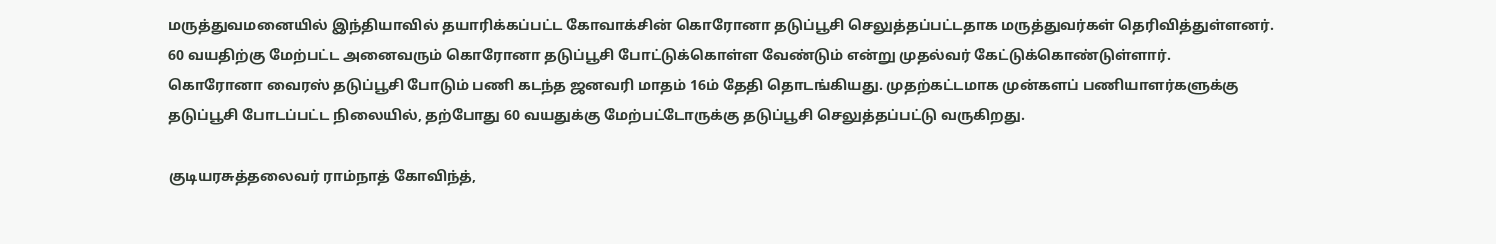மருத்துவமனையில் இந்தியாவில் தயாரிக்கப்பட்ட கோவாக்சின் கொரோனா தடுப்பூசி செலுத்தப்பட்டதாக மருத்துவர்கள் தெரிவித்துள்ளனர். 60 வயதிற்கு மேற்பட்ட அனைவரும் கொரோனா தடுப்பூசி போட்டுக்கொள்ள வேண்டும் என்று முதல்வர் கேட்டுக்கொண்டுள்ளார்.
கொரோனா வைரஸ் தடுப்பூசி போடும் பணி கடந்த ஜனவரி மாதம் 16ம் தேதி தொடங்கியது. முதற்கட்டமாக முன்களப் பணியாளர்களுக்கு தடுப்பூசி போடப்பட்ட நிலையில், தற்போது 60 வயதுக்கு மேற்பட்டோருக்கு தடுப்பூசி செலுத்தப்பட்டு வருகிறது.

குடியரசுத்தலைவர் ராம்நாத் கோவிந்த்,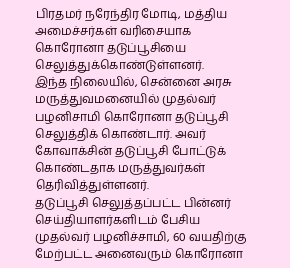பிரதமர் நரேந்திர மோடி, மத்திய அமைச்சர்கள் வரிசையாக கொரோனா தடுப்பூசியை செலுத்துக்கொண்டுள்ளனர்.
இந்த நிலையில், சென்னை அரசு மருத்துவமனையில் முதல்வர் பழனிசாமி கொரோனா தடுப்பூசி செலுத்திக் கொண்டார். அவர் கோவாக்சின் தடுப்பூசி போட்டுக் கொண்டதாக மருத்துவர்கள் தெரிவித்துள்ளனர்.
தடுப்பூசி செலுத்தப்பட்ட பின்னர் செய்தியாளர்களிடம் பேசிய முதல்வர் பழனிச்சாமி, 60 வயதிற்கு மேற்பட்ட அனைவரும் கொரோனா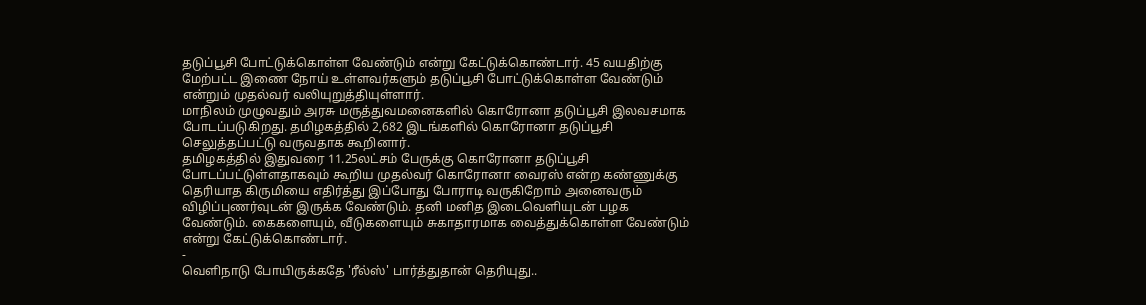தடுப்பூசி போட்டுக்கொள்ள வேண்டும் என்று கேட்டுக்கொண்டார். 45 வயதிற்கு மேற்பட்ட இணை நோய் உள்ளவர்களும் தடுப்பூசி போட்டுக்கொள்ள வேண்டும் என்றும் முதல்வர் வலியுறுத்தியுள்ளார்.
மாநிலம் முழுவதும் அரசு மருத்துவமனைகளில் கொரோனா தடுப்பூசி இலவசமாக போடப்படுகிறது. தமிழகத்தில் 2,682 இடங்களில் கொரோனா தடுப்பூசி செலுத்தப்பட்டு வருவதாக கூறினார்.
தமிழகத்தில் இதுவரை 11.25லட்சம் பேருக்கு கொரோனா தடுப்பூசி போடப்பட்டுள்ளதாகவும் கூறிய முதல்வர் கொரோனா வைரஸ் என்ற கண்ணுக்கு தெரியாத கிருமியை எதிர்த்து இப்போது போராடி வருகிறோம் அனைவரும் விழிப்புணர்வுடன் இருக்க வேண்டும். தனி மனித இடைவெளியுடன் பழக வேண்டும். கைகளையும், வீடுகளையும் சுகாதாரமாக வைத்துக்கொள்ள வேண்டும் என்று கேட்டுக்கொண்டார்.
-
வெளிநாடு போயிருக்கதே 'ரீல்ஸ்' பார்த்துதான் தெரியுது..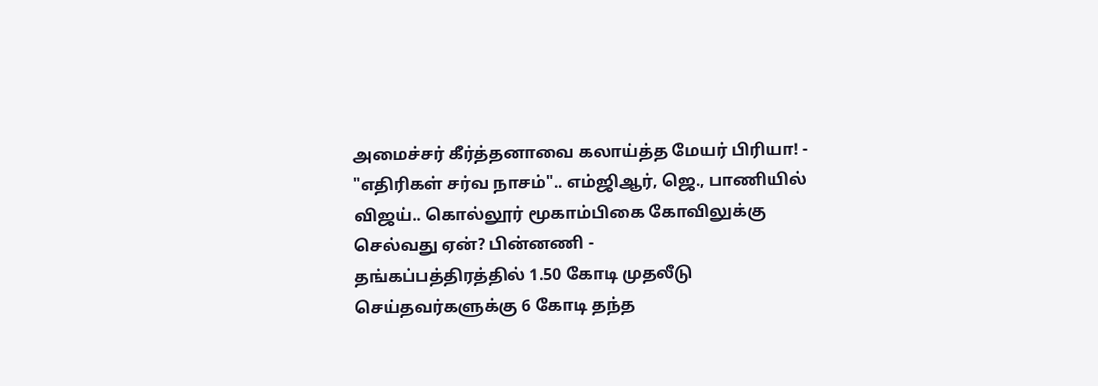அமைச்சர் கீர்த்தனாவை கலாய்த்த மேயர் பிரியா! -
"எதிரிகள் சர்வ நாசம்".. எம்ஜிஆர், ஜெ., பாணியில் விஜய்.. கொல்லூர் மூகாம்பிகை கோவிலுக்கு செல்வது ஏன்? பின்னணி -
தங்கப்பத்திரத்தில் 1.50 கோடி முதலீடு செய்தவர்களுக்கு 6 கோடி தந்த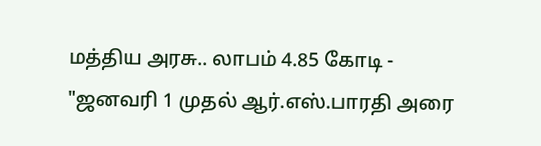மத்திய அரசு.. லாபம் 4.85 கோடி -
"ஜனவரி 1 முதல் ஆர்.எஸ்.பாரதி அரை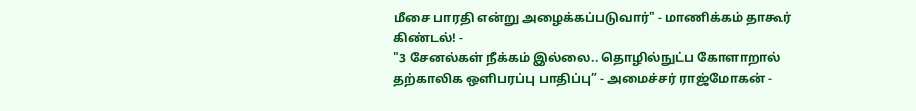மீசை பாரதி என்று அழைக்கப்படுவார்" - மாணிக்கம் தாகூர் கிண்டல்! -
"3 சேனல்கள் நீக்கம் இல்லை.. தொழில்நுட்ப கோளாறால் தற்காலிக ஒளிபரப்பு பாதிப்பு” - அமைச்சர் ராஜ்மோகன் -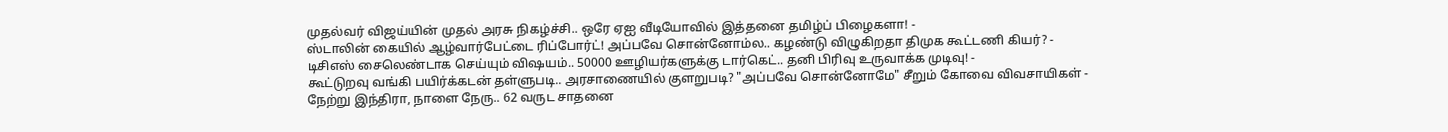முதல்வர் விஜய்யின் முதல் அரசு நிகழ்ச்சி.. ஒரே ஏஐ வீடியோவில் இத்தனை தமிழ்ப் பிழைகளா! -
ஸ்டாலின் கையில் ஆழ்வார்பேட்டை ரிப்போர்ட்! அப்பவே சொன்னோம்ல.. கழண்டு விழுகிறதா திமுக கூட்டணி கியர்? -
டிசிஎஸ் சைலெண்டாக செய்யும் விஷயம்.. 50000 ஊழியர்களுக்கு டார்கெட்.. தனி பிரிவு உருவாக்க முடிவு! -
கூட்டுறவு வங்கி பயிர்க்கடன் தள்ளுபடி.. அரசாணையில் குளறுபடி? "அப்பவே சொன்னோமே" சீறும் கோவை விவசாயிகள் -
நேற்று இந்திரா, நாளை நேரு.. 62 வருட சாதனை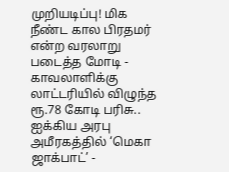முறியடிப்பு! மிக நீண்ட கால பிரதமர் என்ற வரலாறு படைத்த மோடி -
காவலாளிக்கு லாட்டரியில் விழுந்த ரூ.78 கோடி பரிசு.. ஐக்கிய அரபு அமீரகத்தில் ‘மெகா ஜாக்பாட்’ -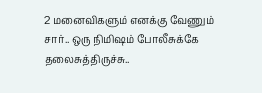2 மனைவிகளும் எனக்கு வேணும் சார்.. ஒரு நிமிஷம் போலீசுக்கே தலைசுத்திருச்சு..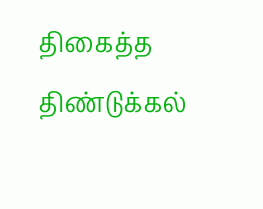திகைத்த திண்டுக்கல்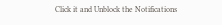Click it and Unblock the Notifications